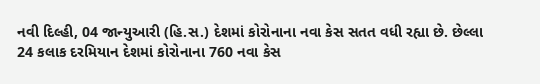નવી દિલ્હી, 04 જાન્યુઆરી (હિ.સ.) દેશમાં કોરોનાના નવા કેસ સતત વધી રહ્યા છે. છેલ્લા 24 કલાક દરમિયાન દેશમાં કોરોનાના 760 નવા કેસ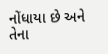નોંધાયા છે અને તેના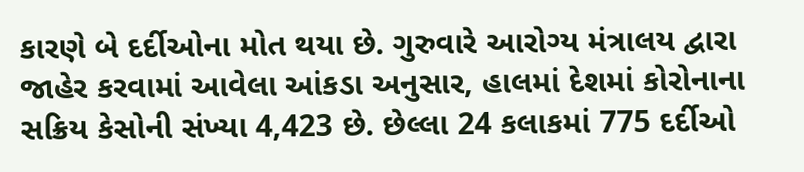કારણે બે દર્દીઓના મોત થયા છે. ગુરુવારે આરોગ્ય મંત્રાલય દ્વારા જાહેર કરવામાં આવેલા આંકડા અનુસાર, હાલમાં દેશમાં કોરોનાના સક્રિય કેસોની સંખ્યા 4,423 છે. છેલ્લા 24 કલાકમાં 775 દર્દીઓ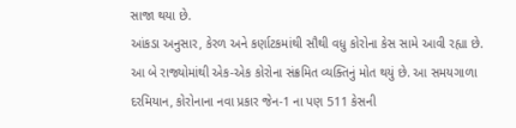સાજા થયા છે.
આંકડા અનુસાર, કેરળ અને કર્ણાટકમાંથી સૌથી વધુ કોરોના કેસ સામે આવી રહ્યા છે. આ બે રાજ્યોમાંથી એક-એક કોરોના સંક્રમિત વ્યક્તિનું મોત થયું છે. આ સમયગાળા દરમિયાન, કોરોનાના નવા પ્રકાર જેન-1 ના પણ 511 કેસની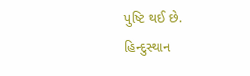પુષ્ટિ થઈ છે.
હિન્દુસ્થાન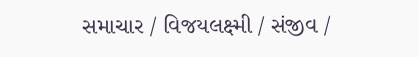સમાચાર / વિજયલક્ષ્મી / સંજીવ /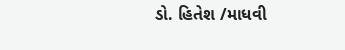ડો. હિતેશ /માધવી